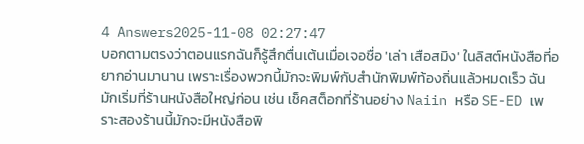4 Answers2025-11-08 02:27:47
บอกตามตรงว่าตอนแรกฉันก็รู้สึกตื่นเต้นเมื่อเจอชื่อ 'เล่า เสือสมิง' ในลิสต์หนังสือที่อยากอ่านมานาน เพราะเรื่องพวกนี้มักจะพิมพ์กับสำนักพิมพ์ท้องถิ่นแล้วหมดเร็ว ฉันมักเริ่มที่ร้านหนังสือใหญ่ก่อน เช่น เช็คสต็อกที่ร้านอย่าง Naiin หรือ SE-ED เพราะสองร้านนี้มักจะมีหนังสือพิ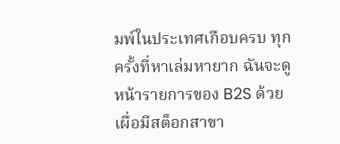มพ์ในประเทศเกือบครบ ทุกครั้งที่หาเล่มหายาก ฉันจะดูหน้ารายการของ B2S ด้วย เผื่อมีสต็อกสาขา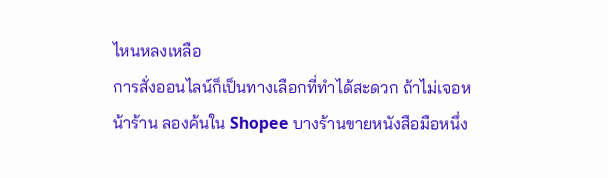ไหนหลงเหลือ
การสั่งออนไลน์ก็เป็นทางเลือกที่ทำได้สะดวก ถ้าไม่เจอหน้าร้าน ลองค้นใน Shopee บางร้านขายหนังสือมือหนึ่ง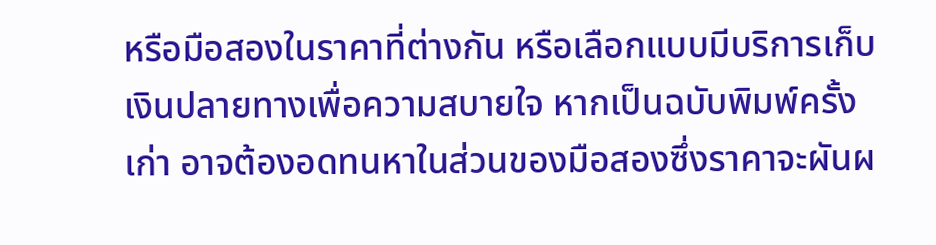หรือมือสองในราคาที่ต่างกัน หรือเลือกแบบมีบริการเก็บเงินปลายทางเพื่อความสบายใจ หากเป็นฉบับพิมพ์ครั้งเก่า อาจต้องอดทนหาในส่วนของมือสองซึ่งราคาจะผันผ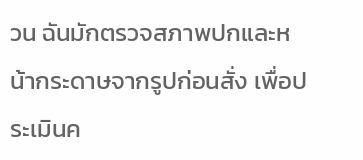วน ฉันมักตรวจสภาพปกและหน้ากระดาษจากรูปก่อนสั่ง เพื่อประเมินค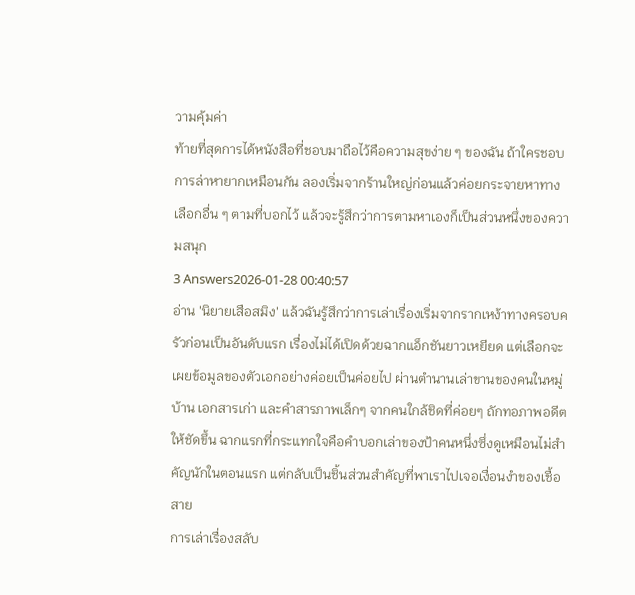วามคุ้มค่า
ท้ายที่สุดการได้หนังสือที่ชอบมาถือไว้คือความสุขง่าย ๆ ของฉัน ถ้าใครชอบการล่าหายากเหมือนกัน ลองเริ่มจากร้านใหญ่ก่อนแล้วค่อยกระจายหาทางเลือกอื่น ๆ ตามที่บอกไว้ แล้วจะรู้สึกว่าการตามหาเองก็เป็นส่วนหนึ่งของความสนุก
3 Answers2026-01-28 00:40:57
อ่าน 'นิยายเสือสมิง' แล้วฉันรู้สึกว่าการเล่าเรื่องเริ่มจากรากเหง้าทางครอบครัวก่อนเป็นอันดับแรก เรื่องไม่ได้เปิดด้วยฉากแอ็กชันยาวเหยียด แต่เลือกจะเผยข้อมูลของตัวเอกอย่างค่อยเป็นค่อยไป ผ่านตำนานเล่าขานของคนในหมู่บ้าน เอกสารเก่า และคำสารภาพเล็กๆ จากคนใกล้ชิดที่ค่อยๆ ถักทอภาพอดีตให้ชัดขึ้น ฉากแรกที่กระแทกใจคือคำบอกเล่าของป้าคนหนึ่งซึ่งดูเหมือนไม่สำคัญนักในตอนแรก แต่กลับเป็นชิ้นส่วนสำคัญที่พาเราไปเจอเงื่อนงำของเชื้อสาย
การเล่าเรื่องสลับ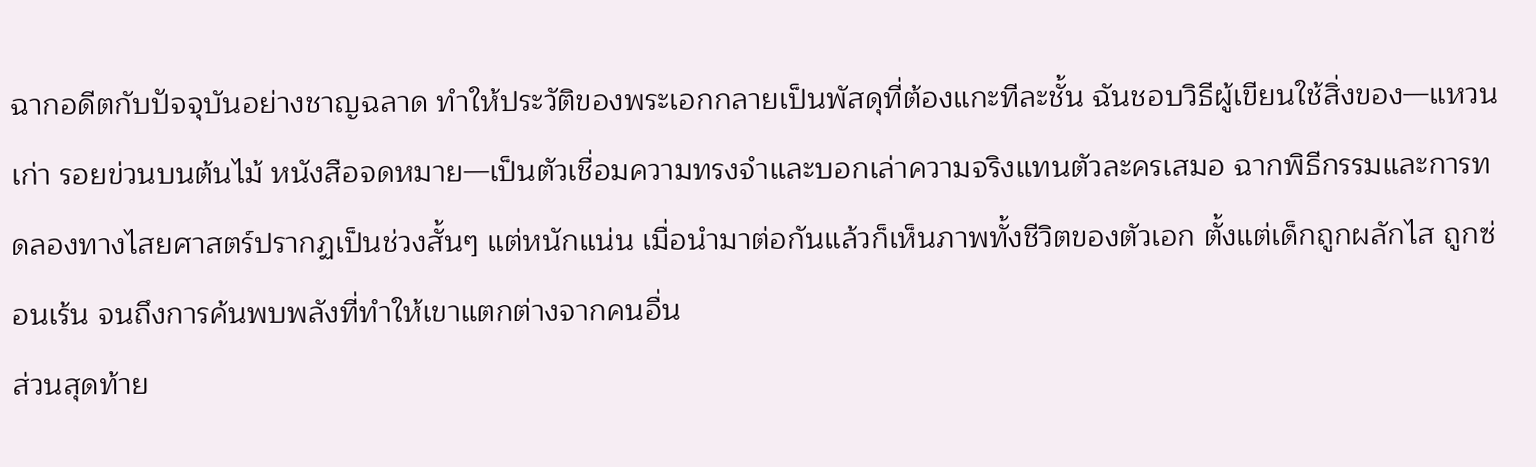ฉากอดีตกับปัจจุบันอย่างชาญฉลาด ทำให้ประวัติของพระเอกกลายเป็นพัสดุที่ต้องแกะทีละชั้น ฉันชอบวิธีผู้เขียนใช้สิ่งของ—แหวนเก่า รอยข่วนบนต้นไม้ หนังสือจดหมาย—เป็นตัวเชื่อมความทรงจำและบอกเล่าความจริงแทนตัวละครเสมอ ฉากพิธีกรรมและการทดลองทางไสยศาสตร์ปรากฏเป็นช่วงสั้นๆ แต่หนักแน่น เมื่อนำมาต่อกันแล้วก็เห็นภาพทั้งชีวิตของตัวเอก ตั้งแต่เด็กถูกผลักไส ถูกซ่อนเร้น จนถึงการค้นพบพลังที่ทำให้เขาแตกต่างจากคนอื่น
ส่วนสุดท้าย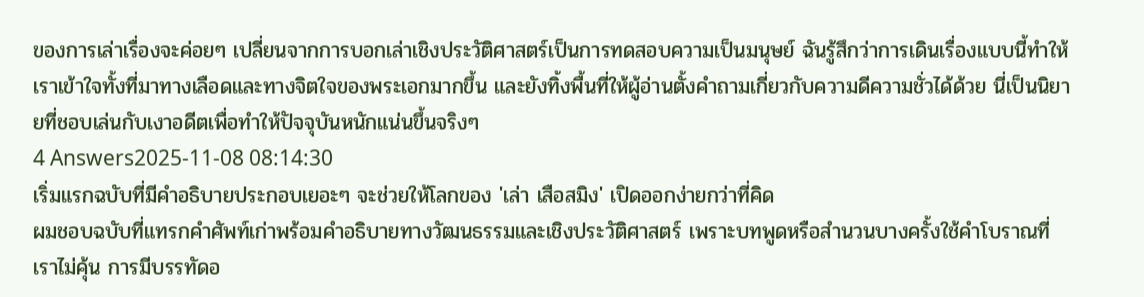ของการเล่าเรื่องจะค่อยๆ เปลี่ยนจากการบอกเล่าเชิงประวัติศาสตร์เป็นการทดสอบความเป็นมนุษย์ ฉันรู้สึกว่าการเดินเรื่องแบบนี้ทำให้เราเข้าใจทั้งที่มาทางเลือดและทางจิตใจของพระเอกมากขึ้น และยังทิ้งพื้นที่ให้ผู้อ่านตั้งคำถามเกี่ยวกับความดีความชั่วได้ด้วย นี่เป็นนิยายที่ชอบเล่นกับเงาอดีตเพื่อทำให้ปัจจุบันหนักแน่นขึ้นจริงๆ
4 Answers2025-11-08 08:14:30
เริ่มแรกฉบับที่มีคำอธิบายประกอบเยอะๆ จะช่วยให้โลกของ 'เล่า เสือสมิง' เปิดออกง่ายกว่าที่คิด
ผมชอบฉบับที่แทรกคำศัพท์เก่าพร้อมคำอธิบายทางวัฒนธรรมและเชิงประวัติศาสตร์ เพราะบทพูดหรือสำนวนบางครั้งใช้คำโบราณที่เราไม่คุ้น การมีบรรทัดอ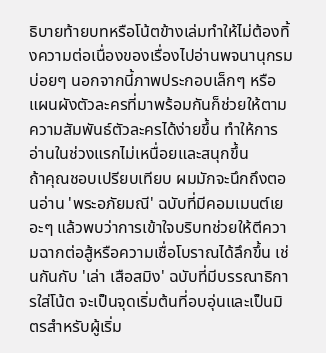ธิบายท้ายบทหรือโน้ตข้างเล่มทำให้ไม่ต้องทิ้งความต่อเนื่องของเรื่องไปอ่านพจนานุกรมบ่อยๆ นอกจากนี้ภาพประกอบเล็กๆ หรือแผนผังตัวละครที่มาพร้อมกันก็ช่วยให้ตามความสัมพันธ์ตัวละครได้ง่ายขึ้น ทำให้การอ่านในช่วงแรกไม่เหนื่อยและสนุกขึ้น
ถ้าคุณชอบเปรียบเทียบ ผมมักจะนึกถึงตอนอ่าน 'พระอภัยมณี' ฉบับที่มีคอมเมนต์เยอะๆ แล้วพบว่าการเข้าใจบริบทช่วยให้ตีความฉากต่อสู้หรือความเชื่อโบราณได้ลึกขึ้น เช่นกันกับ 'เล่า เสือสมิง' ฉบับที่มีบรรณาธิการใส่โน้ต จะเป็นจุดเริ่มต้นที่อบอุ่นและเป็นมิตรสำหรับผู้เริ่ม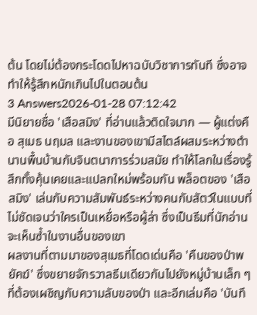ต้น โดยไม่ต้องกระโดดไปหาฉบับวิชาการทันที ซึ่งอาจทำให้รู้สึกหนักเกินไปในตอนต้น
3 Answers2026-01-28 07:12:42
มีนิยายชื่อ 'เสือสมิง' ที่อ่านแล้วติดใจมาก — ผู้แต่งคือ สุเมธ นฤมล และงานของเขามีสไตล์ผสมระหว่างตำนานพื้นบ้านกับจินตนาการร่วมสมัย ทำให้โลกในเรื่องรู้สึกทั้งคุ้นเคยและแปลกใหม่พร้อมกัน พล็อตของ 'เสือสมิง' เล่นกับความสัมพันธ์ระหว่างคนกับสัตว์ในแบบที่ไม่ชัดเจนว่าใครเป็นเหยื่อหรือผู้ล่า ซึ่งเป็นธีมที่นักอ่านจะเห็นซ้ำในงานอื่นของเขา
ผลงานที่ตามมาของสุเมธที่โดดเด่นคือ 'คืนของป่าพยัคฆ์' ซึ่งขยายจักรวาลธีมเดียวกันไปยังหมู่บ้านเล็ก ๆ ที่ต้องเผชิญกับความลับของป่า และอีกเล่มคือ 'บันทึ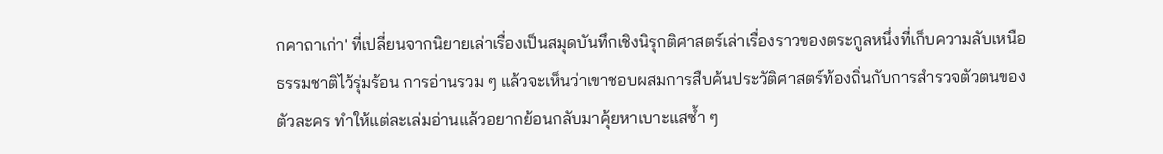กคาถาเก่า' ที่เปลี่ยนจากนิยายเล่าเรื่องเป็นสมุดบันทึกเชิงนิรุกติศาสตร์เล่าเรื่องราวของตระกูลหนึ่งที่เก็บความลับเหนือธรรมชาติไว้รุ่มร้อน การอ่านรวม ๆ แล้วจะเห็นว่าเขาชอบผสมการสืบค้นประวัติศาสตร์ท้องถิ่นกับการสำรวจตัวตนของตัวละคร ทำให้แต่ละเล่มอ่านแล้วอยากย้อนกลับมาคุ้ยหาเบาะแสซ้ำ ๆ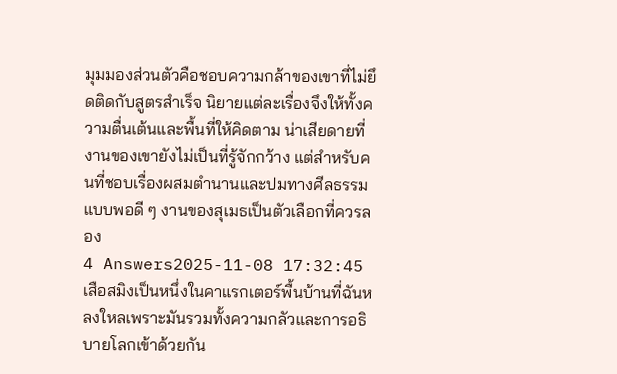มุมมองส่วนตัวคือชอบความกล้าของเขาที่ไม่ยึดติดกับสูตรสำเร็จ นิยายแต่ละเรื่องจึงให้ทั้งความตื่นเต้นและพื้นที่ให้คิดตาม น่าเสียดายที่งานของเขายังไม่เป็นที่รู้จักกว้าง แต่สำหรับคนที่ชอบเรื่องผสมตำนานและปมทางศีลธรรมแบบพอดี ๆ งานของสุเมธเป็นตัวเลือกที่ควรลอง
4 Answers2025-11-08 17:32:45
เสือสมิงเป็นหนึ่งในคาแรกเตอร์พื้นบ้านที่ฉันหลงใหลเพราะมันรวมทั้งความกลัวและการอธิบายโลกเข้าด้วยกัน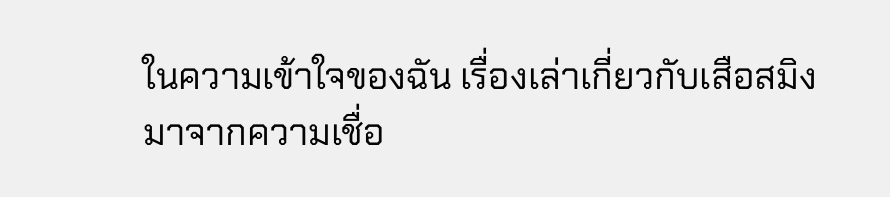ในความเข้าใจของฉัน เรื่องเล่าเกี่ยวกับเสือสมิงมาจากความเชื่อ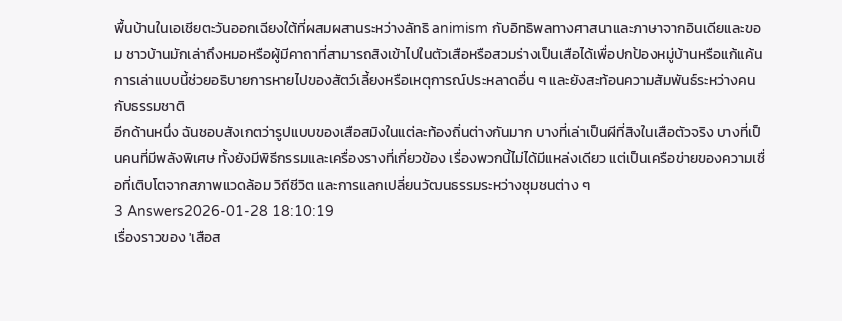พื้นบ้านในเอเชียตะวันออกเฉียงใต้ที่ผสมผสานระหว่างลัทธิ animism กับอิทธิพลทางศาสนาและภาษาจากอินเดียและขอม ชาวบ้านมักเล่าถึงหมอหรือผู้มีคาถาที่สามารถสิงเข้าไปในตัวเสือหรือสวมร่างเป็นเสือได้เพื่อปกป้องหมู่บ้านหรือแก้แค้น การเล่าแบบนี้ช่วยอธิบายการหายไปของสัตว์เลี้ยงหรือเหตุการณ์ประหลาดอื่น ๆ และยังสะท้อนความสัมพันธ์ระหว่างคนกับธรรมชาติ
อีกด้านหนึ่ง ฉันชอบสังเกตว่ารูปแบบของเสือสมิงในแต่ละท้องถิ่นต่างกันมาก บางที่เล่าเป็นผีที่สิงในเสือตัวจริง บางที่เป็นคนที่มีพลังพิเศษ ทั้งยังมีพิธีกรรมและเครื่องรางที่เกี่ยวข้อง เรื่องพวกนี้ไม่ได้มีแหล่งเดียว แต่เป็นเครือข่ายของความเชื่อที่เติบโตจากสภาพแวดล้อม วิถีชีวิต และการแลกเปลี่ยนวัฒนธรรมระหว่างชุมชนต่าง ๆ
3 Answers2026-01-28 18:10:19
เรื่องราวของ 'เสือส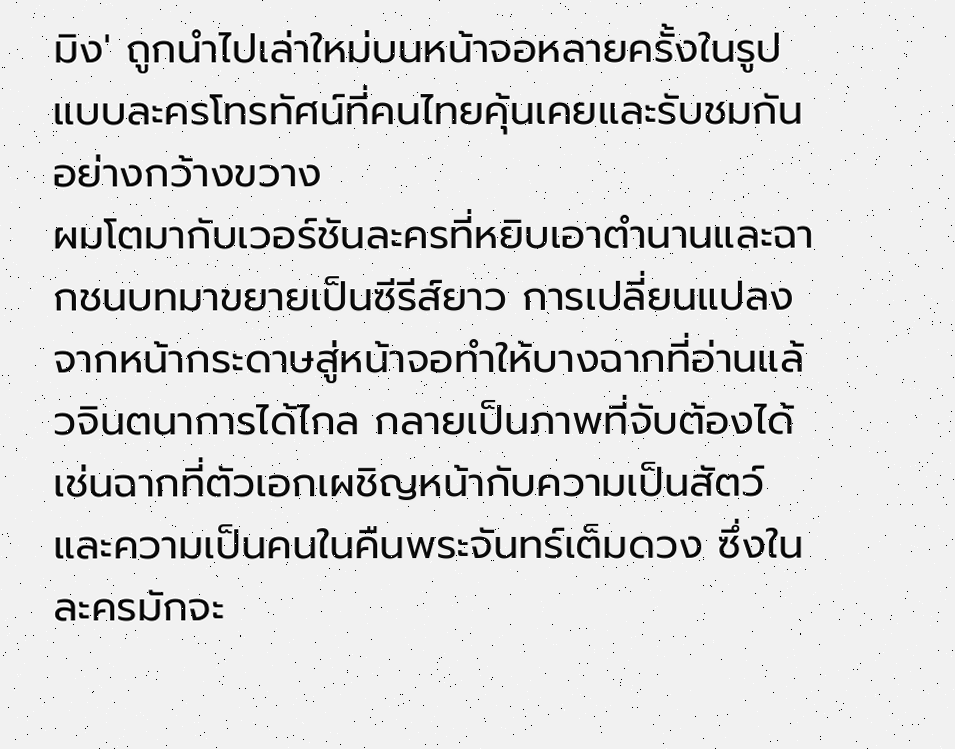มิง' ถูกนำไปเล่าใหม่บนหน้าจอหลายครั้งในรูปแบบละครโทรทัศน์ที่คนไทยคุ้นเคยและรับชมกันอย่างกว้างขวาง
ผมโตมากับเวอร์ชันละครที่หยิบเอาตำนานและฉากชนบทมาขยายเป็นซีรีส์ยาว การเปลี่ยนแปลงจากหน้ากระดาษสู่หน้าจอทำให้บางฉากที่อ่านแล้วจินตนาการได้ไกล กลายเป็นภาพที่จับต้องได้ เช่นฉากที่ตัวเอกเผชิญหน้ากับความเป็นสัตว์และความเป็นคนในคืนพระจันทร์เต็มดวง ซึ่งในละครมักจะ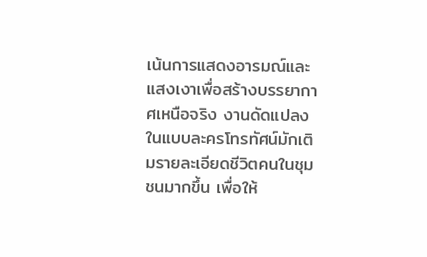เน้นการแสดงอารมณ์และแสงเงาเพื่อสร้างบรรยากาศเหนือจริง งานดัดแปลงในแบบละครโทรทัศน์มักเติมรายละเอียดชีวิตคนในชุมชนมากขึ้น เพื่อให้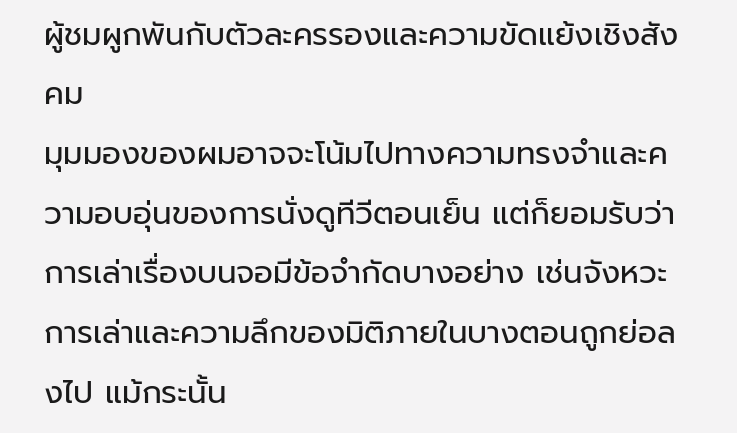ผู้ชมผูกพันกับตัวละครรองและความขัดแย้งเชิงสังคม
มุมมองของผมอาจจะโน้มไปทางความทรงจำและความอบอุ่นของการนั่งดูทีวีตอนเย็น แต่ก็ยอมรับว่าการเล่าเรื่องบนจอมีข้อจำกัดบางอย่าง เช่นจังหวะการเล่าและความลึกของมิติภายในบางตอนถูกย่อลงไป แม้กระนั้น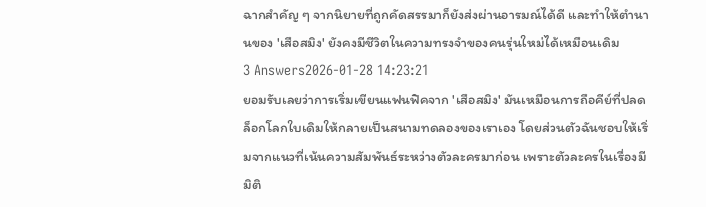ฉากสำคัญ ๆ จากนิยายที่ถูกคัดสรรมาก็ยังส่งผ่านอารมณ์ได้ดี และทำให้ตำนานของ 'เสือสมิง' ยังคงมีชีวิตในความทรงจำของคนรุ่นใหม่ได้เหมือนเดิม
3 Answers2026-01-28 14:23:21
ยอมรับเลยว่าการเริ่มเขียนแฟนฟิคจาก 'เสือสมิง' มันเหมือนการถือคีย์ที่ปลดล็อกโลกใบเดิมให้กลายเป็นสนามทดลองของเราเอง โดยส่วนตัวฉันชอบให้เริ่มจากแนวที่เน้นความสัมพันธ์ระหว่างตัวละครมาก่อน เพราะตัวละครในเรื่องมีมิติ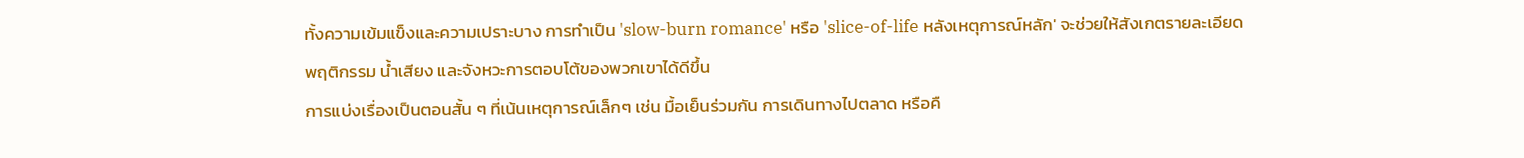ทั้งความเข้มแข็งและความเปราะบาง การทำเป็น 'slow-burn romance' หรือ 'slice-of-life หลังเหตุการณ์หลัก' จะช่วยให้สังเกตรายละเอียดพฤติกรรม น้ำเสียง และจังหวะการตอบโต้ของพวกเขาได้ดีขึ้น
การแบ่งเรื่องเป็นตอนสั้น ๆ ที่เน้นเหตุการณ์เล็กๆ เช่น มื้อเย็นร่วมกัน การเดินทางไปตลาด หรือคื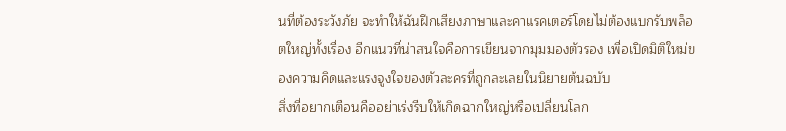นที่ต้องระวังภัย จะทำให้ฉันฝึกเสียงภาษาและคาแรคเตอร์โดยไม่ต้องแบกรับพล็อตใหญ่ทั้งเรื่อง อีกแนวที่น่าสนใจคือการเขียนจากมุมมองตัวรอง เพื่อเปิดมิติใหม่ของความคิดและแรงจูงใจของตัวละครที่ถูกละเลยในนิยายต้นฉบับ
สิ่งที่อยากเตือนคืออย่าเร่งรีบให้เกิดฉากใหญ่หรือเปลี่ยนโลก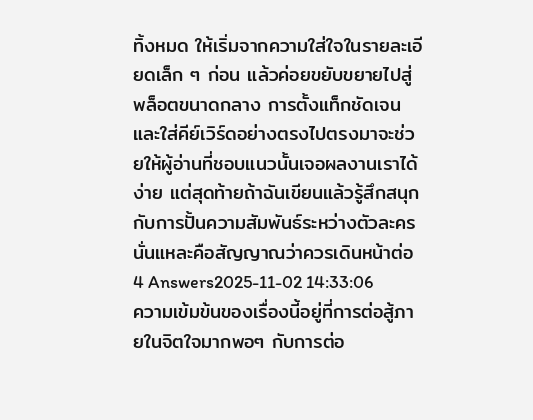ทิ้งหมด ให้เริ่มจากความใส่ใจในรายละเอียดเล็ก ๆ ก่อน แล้วค่อยขยับขยายไปสู่พล็อตขนาดกลาง การตั้งแท็กชัดเจนและใส่คีย์เวิร์ดอย่างตรงไปตรงมาจะช่วยให้ผู้อ่านที่ชอบแนวนั้นเจอผลงานเราได้ง่าย แต่สุดท้ายถ้าฉันเขียนแล้วรู้สึกสนุกกับการปั้นความสัมพันธ์ระหว่างตัวละคร นั่นแหละคือสัญญาณว่าควรเดินหน้าต่อ
4 Answers2025-11-02 14:33:06
ความเข้มข้นของเรื่องนี้อยู่ที่การต่อสู้ภายในจิตใจมากพอๆ กับการต่อ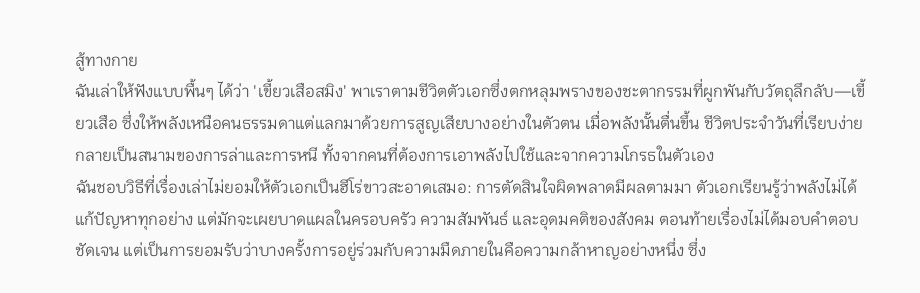สู้ทางกาย
ฉันเล่าให้ฟังแบบพื้นๆ ได้ว่า 'เขี้ยวเสือสมิง' พาเราตามชีวิตตัวเอกซึ่งตกหลุมพรางของชะตากรรมที่ผูกพันกับวัตถุลึกลับ—เขี้ยวเสือ ซึ่งให้พลังเหนือคนธรรมดาแต่แลกมาด้วยการสูญเสียบางอย่างในตัวตน เมื่อพลังนั้นตื่นขึ้น ชีวิตประจำวันที่เรียบง่ายกลายเป็นสนามของการล่าและการหนี ทั้งจากคนที่ต้องการเอาพลังไปใช้และจากความโกรธในตัวเอง
ฉันชอบวิธีที่เรื่องเล่าไม่ยอมให้ตัวเอกเป็นฮีโร่ขาวสะอาดเสมอ: การตัดสินใจผิดพลาดมีผลตามมา ตัวเอกเรียนรู้ว่าพลังไม่ได้แก้ปัญหาทุกอย่าง แต่มักจะเผยบาดแผลในครอบครัว ความสัมพันธ์ และอุดมคติของสังคม ตอนท้ายเรื่องไม่ได้มอบคำตอบชัดเจน แต่เป็นการยอมรับว่าบางครั้งการอยู่ร่วมกับความมืดภายในคือความกล้าหาญอย่างหนึ่ง ซึ่ง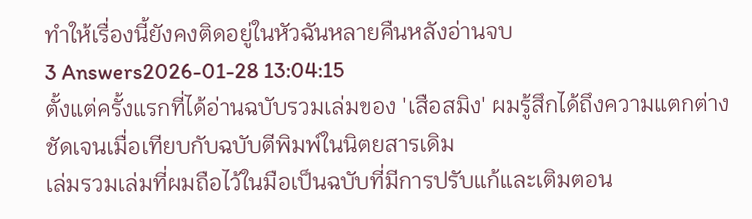ทำให้เรื่องนี้ยังคงติดอยู่ในหัวฉันหลายคืนหลังอ่านจบ
3 Answers2026-01-28 13:04:15
ตั้งแต่ครั้งแรกที่ได้อ่านฉบับรวมเล่มของ 'เสือสมิง' ผมรู้สึกได้ถึงความแตกต่างชัดเจนเมื่อเทียบกับฉบับตีพิมพ์ในนิตยสารเดิม
เล่มรวมเล่มที่ผมถือไว้ในมือเป็นฉบับที่มีการปรับแก้และเติมตอน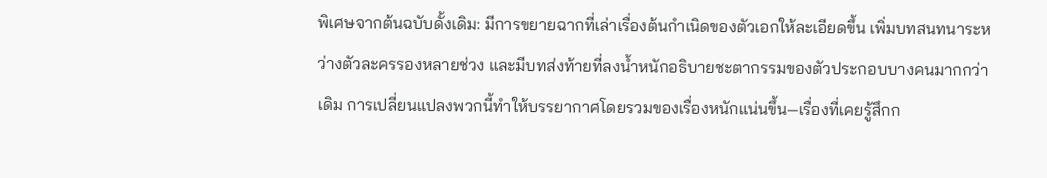พิเศษจากต้นฉบับดั้งเดิม: มีการขยายฉากที่เล่าเรื่องต้นกำเนิดของตัวเอกให้ละเอียดขึ้น เพิ่มบทสนทนาระหว่างตัวละครรองหลายช่วง และมีบทส่งท้ายที่ลงน้ำหนักอธิบายชะตากรรมของตัวประกอบบางคนมากกว่าเดิม การเปลี่ยนแปลงพวกนี้ทำให้บรรยากาศโดยรวมของเรื่องหนักแน่นขึ้น—เรื่องที่เคยรู้สึกก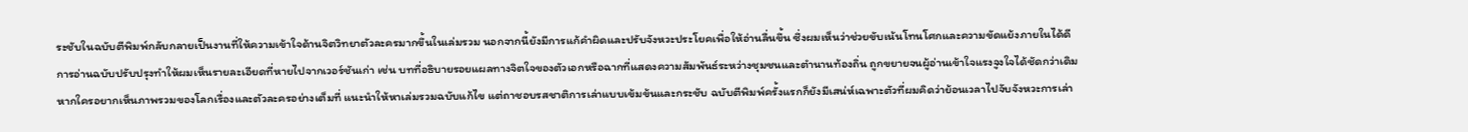ระชับในฉบับตีพิมพ์กลับกลายเป็นงานที่ให้ความเข้าใจด้านจิตวิทยาตัวละครมากขึ้นในเล่มรวม นอกจากนี้ยังมีการแก้คำผิดและปรับจังหวะประโยคเพื่อให้อ่านลื่นขึ้น ซึ่งผมเห็นว่าช่วยขับเน้นโทนโศกและความขัดแย้งภายในได้ดี
การอ่านฉบับปรับปรุงทำให้ผมเห็นรายละเอียดที่หายไปจากเวอร์ชันเก่า เช่น บทที่อธิบายรอยแผลทางจิตใจของตัวเอกหรือฉากที่แสดงความสัมพันธ์ระหว่างชุมชนและตำนานท้องถิ่น ถูกขยายจนผู้อ่านเข้าใจแรงจูงใจได้ชัดกว่าเดิม หากใครอยากเห็นภาพรวมของโลกเรื่องและตัวละครอย่างเต็มที่ แนะนำให้หาเล่มรวมฉบับแก้ไข แต่ถาชอบรสชาติการเล่าแบบเข้มข้นและกระชับ ฉบับตีพิมพ์ครั้งแรกก็ยังมีเสน่ห์เฉพาะตัวที่ผมคิดว่าย้อนเวลาไปจับจังหวะการเล่า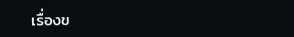เรื่องข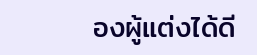องผู้แต่งได้ดี